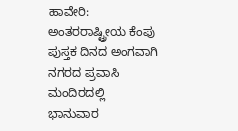ಹಾವೇರಿ: ಅಂತರರಾಷ್ಟ್ರೀಯ ಕೆಂಪು ಪುಸ್ತಕ ದಿನದ ಅಂಗವಾಗಿ ನಗರದ ಪ್ರವಾಸಿ ಮಂದಿರದಲ್ಲಿ ಭಾನುವಾರ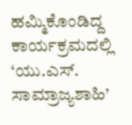ಹಮ್ಮಿಕೊಂಡಿದ್ದ ಕಾರ್ಯಕ್ರಮದಲ್ಲಿ ‘ಯು.ಎಸ್. ಸಾಮ್ರಾಜ್ಯಶಾಹಿ’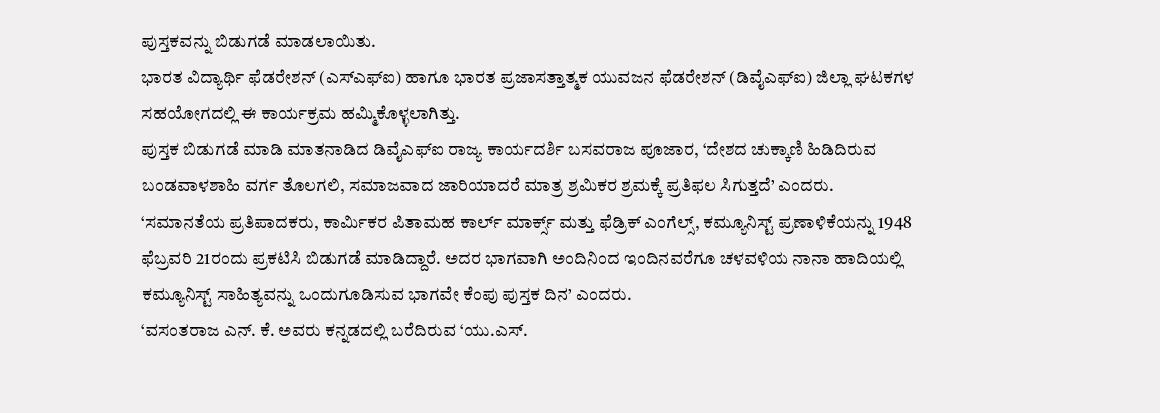ಪುಸ್ತಕವನ್ನು ಬಿಡುಗಡೆ ಮಾಡಲಾಯಿತು.
ಭಾರತ ವಿದ್ಯಾರ್ಥಿ ಫೆಡರೇಶನ್ (ಎಸ್ಎಫ್ಐ) ಹಾಗೂ ಭಾರತ ಪ್ರಜಾಸತ್ತಾತ್ಮಕ ಯುವಜನ ಫೆಡರೇಶನ್ (ಡಿವೈಎಫ್ಐ) ಜಿಲ್ಲಾ ಘಟಕಗಳ ಸಹಯೋಗದಲ್ಲಿ ಈ ಕಾರ್ಯಕ್ರಮ ಹಮ್ಮಿಕೊಳ್ಳಲಾಗಿತ್ತು.
ಪುಸ್ತಕ ಬಿಡುಗಡೆ ಮಾಡಿ ಮಾತನಾಡಿದ ಡಿವೈಎಫ್ಐ ರಾಜ್ಯ ಕಾರ್ಯದರ್ಶಿ ಬಸವರಾಜ ಪೂಜಾರ, ‘ದೇಶದ ಚುಕ್ಕಾಣಿ ಹಿಡಿದಿರುವ ಬಂಡವಾಳಶಾಹಿ ವರ್ಗ ತೊಲಗಲಿ, ಸಮಾಜವಾದ ಜಾರಿಯಾದರೆ ಮಾತ್ರ ಶ್ರಮಿಕರ ಶ್ರಮಕ್ಕೆ ಪ್ರತಿಫಲ ಸಿಗುತ್ತದೆ’ ಎಂದರು.
‘ಸಮಾನತೆಯ ಪ್ರತಿಪಾದಕರು, ಕಾರ್ಮಿಕರ ಪಿತಾಮಹ ಕಾರ್ಲ್ ಮಾರ್ಕ್ಸ್ ಮತ್ತು ಫೆಡ್ರಿಕ್ ಎಂಗೆಲ್ಸ್, ಕಮ್ಯೂನಿಸ್ಟ್ ಪ್ರಣಾಳಿಕೆಯನ್ನು 1948 ಫೆಬ್ರವರಿ 21ರಂದು ಪ್ರಕಟಿಸಿ ಬಿಡುಗಡೆ ಮಾಡಿದ್ದಾರೆ. ಅದರ ಭಾಗವಾಗಿ ಅಂದಿನಿಂದ ಇಂದಿನವರೆಗೂ ಚಳವಳಿಯ ನಾನಾ ಹಾದಿಯಲ್ಲಿ ಕಮ್ಯೂನಿಸ್ಟ್ ಸಾಹಿತ್ಯವನ್ನು ಒಂದುಗೂಡಿಸುವ ಭಾಗವೇ ಕೆಂಪು ಪುಸ್ತಕ ದಿನ’ ಎಂದರು.
‘ವಸಂತರಾಜ ಎನ್. ಕೆ. ಅವರು ಕನ್ನಡದಲ್ಲಿ ಬರೆದಿರುವ ‘ಯು.ಎಸ್.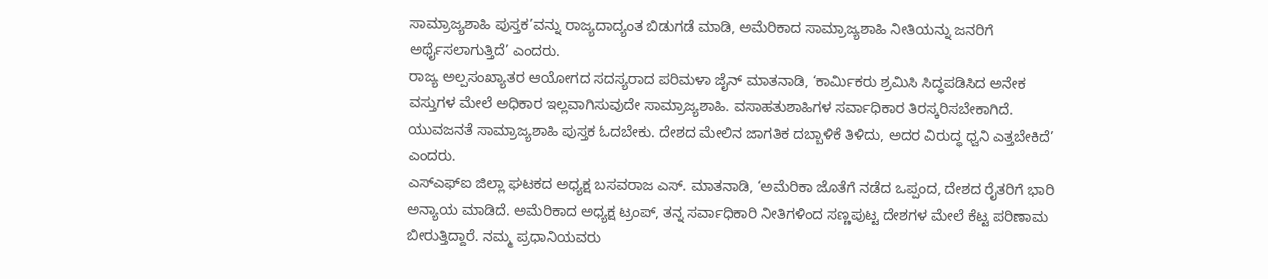ಸಾಮ್ರಾಜ್ಯಶಾಹಿ ಪುಸ್ತಕ’ವನ್ನು ರಾಜ್ಯದಾದ್ಯಂತ ಬಿಡುಗಡೆ ಮಾಡಿ, ಅಮೆರಿಕಾದ ಸಾಮ್ರಾಜ್ಯಶಾಹಿ ನೀತಿಯನ್ನು ಜನರಿಗೆ ಅರ್ಥೈಸಲಾಗುತ್ತಿದೆ’ ಎಂದರು.
ರಾಜ್ಯ ಅಲ್ಪಸಂಖ್ಯಾತರ ಆಯೋಗದ ಸದಸ್ಯರಾದ ಪರಿಮಳಾ ಜೈನ್ ಮಾತನಾಡಿ, ‘ಕಾರ್ಮಿಕರು ಶ್ರಮಿಸಿ ಸಿದ್ಧಪಡಿಸಿದ ಅನೇಕ ವಸ್ತುಗಳ ಮೇಲೆ ಅಧಿಕಾರ ಇಲ್ಲವಾಗಿಸುವುದೇ ಸಾಮ್ರಾಜ್ಯಶಾಹಿ. ವಸಾಹತುಶಾಹಿಗಳ ಸರ್ವಾಧಿಕಾರ ತಿರಸ್ಕರಿಸಬೇಕಾಗಿದೆ. ಯುವಜನತೆ ಸಾಮ್ರಾಜ್ಯಶಾಹಿ ಪುಸ್ತಕ ಓದಬೇಕು. ದೇಶದ ಮೇಲಿನ ಜಾಗತಿಕ ದಬ್ಬಾಳಿಕೆ ತಿಳಿದು, ಅದರ ವಿರುದ್ಧ ಧ್ವನಿ ಎತ್ತಬೇಕಿದೆ’ ಎಂದರು.
ಎಸ್ಎಫ್ಐ ಜಿಲ್ಲಾ ಘಟಕದ ಅಧ್ಯಕ್ಷ ಬಸವರಾಜ ಎಸ್. ಮಾತನಾಡಿ, ‘ಅಮೆರಿಕಾ ಜೊತೆಗೆ ನಡೆದ ಒಪ್ಪಂದ, ದೇಶದ ರೈತರಿಗೆ ಭಾರಿ ಅನ್ಯಾಯ ಮಾಡಿದೆ. ಅಮೆರಿಕಾದ ಅಧ್ಯಕ್ಷ ಟ್ರಂಪ್, ತನ್ನ ಸರ್ವಾಧಿಕಾರಿ ನೀತಿಗಳಿಂದ ಸಣ್ಣಪುಟ್ಟ ದೇಶಗಳ ಮೇಲೆ ಕೆಟ್ಟ ಪರಿಣಾಮ ಬೀರುತ್ತಿದ್ದಾರೆ. ನಮ್ಮ ಪ್ರಧಾನಿಯವರು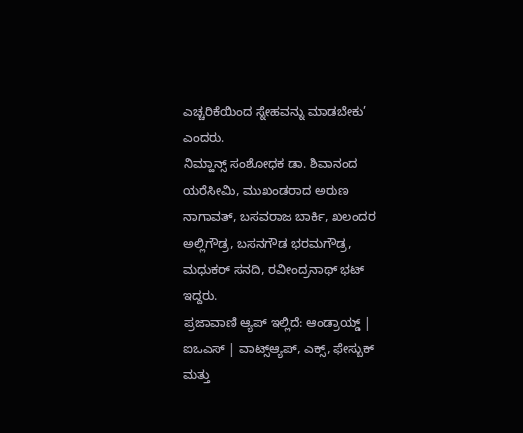ಎಚ್ಚರಿಕೆಯಿಂದ ಸ್ನೇಹವನ್ನು ಮಾಡಬೇಕು’ ಎಂದರು.
ನಿಮ್ಹಾನ್ಸ್ ಸಂಶೋಧಕ ಡಾ. ಶಿವಾನಂದ ಯರೆಸೀಮಿ, ಮುಖಂಡರಾದ ಅರುಣ ನಾಗಾವತ್, ಬಸವರಾಜ ಬಾರ್ಕಿ, ಖಲಂದರ ಅಲ್ಲಿಗೌಡ್ರ, ಬಸನಗೌಡ ಭರಮಗೌಡ್ರ, ಮಧುಕರ್ ಸನದಿ, ರವೀಂದ್ರನಾಥ್ ಭಟ್ ಇದ್ದರು.
ಪ್ರಜಾವಾಣಿ ಆ್ಯಪ್ ಇಲ್ಲಿದೆ: ಆಂಡ್ರಾಯ್ಡ್ | ಐಒಎಸ್ | ವಾಟ್ಸ್ಆ್ಯಪ್, ಎಕ್ಸ್, ಫೇಸ್ಬುಕ್ ಮತ್ತು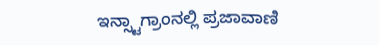ಇನ್ಸ್ಟಾಗ್ರಾಂನಲ್ಲಿ ಪ್ರಜಾವಾಣಿ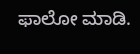ಫಾಲೋ ಮಾಡಿ.